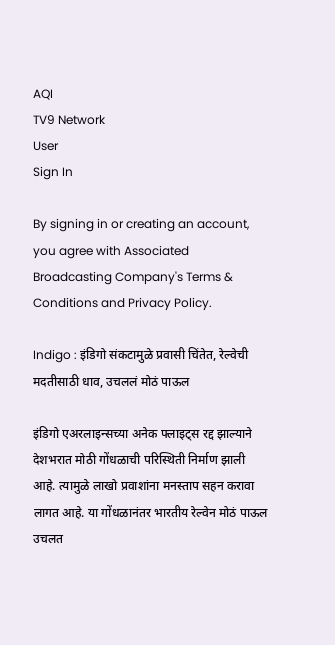AQI
TV9 Network
User
Sign In

By signing in or creating an account, you agree with Associated Broadcasting Company's Terms & Conditions and Privacy Policy.

Indigo : इंडिगो संकटामुळे प्रवासी चिंतेत, रेल्वेची मदतीसाठी धाव, उचललं मोठं पाऊल

इंडिगो एअरलाइन्सच्या अनेक फ्लाइट्स रद्द झाल्याने देशभरात मोठी गोंधळाची परिस्थिती निर्माण झाली आहे. त्यामुळे लाखो प्रवाशांना मनस्ताप सहन करावा लागत आहे. या गोंधळानंतर भारतीय रेल्वेन मोठं पाऊल उचलत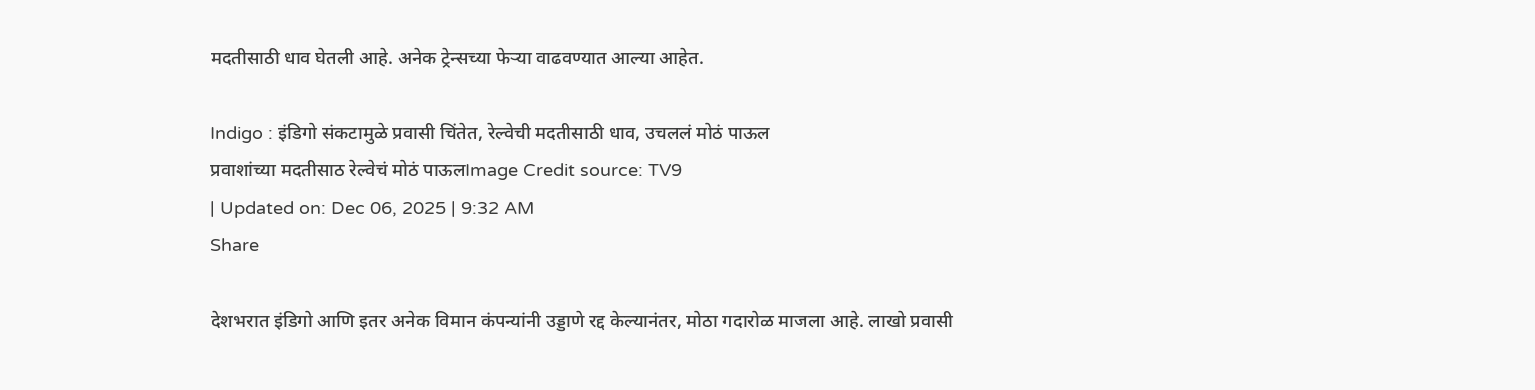मदतीसाठी धाव घेतली आहे. अनेक ट्रेन्सच्या फेऱ्या वाढवण्यात आल्या आहेत.

Indigo : इंडिगो संकटामुळे प्रवासी चिंतेत, रेल्वेची मदतीसाठी धाव, उचललं मोठं पाऊल
प्रवाशांच्या मदतीसाठ रेल्वेचं मोठं पाऊलImage Credit source: TV9
| Updated on: Dec 06, 2025 | 9:32 AM
Share

देशभरात इंडिगो आणि इतर अनेक विमान कंपन्यांनी उड्डाणे रद्द केल्यानंतर, मोठा गदारोळ माजला आहे. लाखो प्रवासी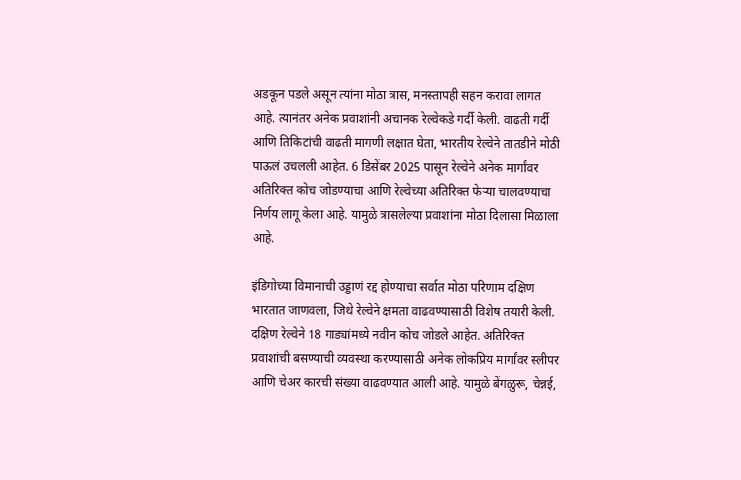अडकून पडले असून त्यांना मोठा त्रास, मनस्तापही सहन करावा लागत आहे. त्यानंतर अनेक प्रवाशांनी अचानक रेल्वेकडे गर्दी केली. वाढती गर्दी आणि तिकिटांची वाढती मागणी लक्षात घेता, भारतीय रेल्वेने तातडीने मोठी पाऊलं उचलली आहेत. 6 डिसेंबर 2025 पासून रेल्वेने अनेक मार्गांवर अतिरिक्त कोच जोडण्याचा आणि रेल्वेच्या अतिरिक्त फेऱ्या चालवण्याचा निर्णय लागू केला आहे. यामुळे त्रासलेल्या प्रवाशांना मोठा दिलासा मिळाला आहे.

इंडिगोच्या विमानाची उड्डाणं रद्द होण्याचा सर्वात मोठा परिणाम दक्षिण भारतात जाणवला, जिथे रेल्वेने क्षमता वाढवण्यासाठी विशेष तयारी केली. दक्षिण रेल्वेने 18 गाड्यांमध्ये नवीन कोच जोडले आहेत. अतिरिक्त प्रवाशांची बसण्याची व्यवस्था करण्यासाठी अनेक लोकप्रिय मार्गांवर स्लीपर आणि चेअर कारची संख्या वाढवण्यात आली आहे. यामुळे बेंगळुरू, चेन्नई,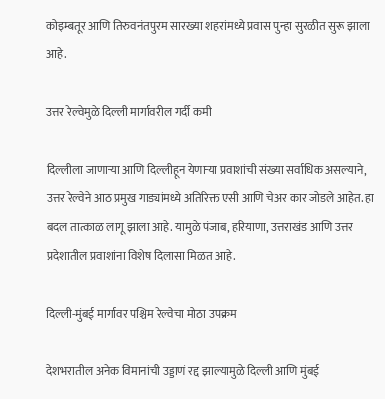कोइम्बतूर आणि तिरुवनंतपुरम सारख्या शहरांमध्ये प्रवास पुन्हा सुरळीत सुरू झाला आहे.

उत्तर रेल्वेमुळे दिल्ली मार्गावरील गर्दी कमी

दिल्लीला जाणाऱ्या आणि दिल्लीहून येणाऱ्या प्रवाशांची संख्या सर्वाधिक असल्याने, उत्तर रेल्वेने आठ प्रमुख गाड्यांमध्ये अतिरिक्त एसी आणि चेअर कार जोडले आहेत. हा बदल तात्काळ लागू झाला आहे. यामुळे पंजाब, हरियाणा, उत्तराखंड आणि उत्तर प्रदेशातील प्रवाशांना विशेष दिलासा मिळत आहे.

दिल्ली-मुंबई मार्गावर पश्चिम रेल्वेचा मोठा उपक्रम

देशभरातील अनेक विमानांची उड्डाणं रद्द झाल्यामुळे दिल्ली आणि मुंबई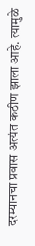दरम्यानचा प्रवास अत्यंत कठीण झाला आहे. त्यामुळे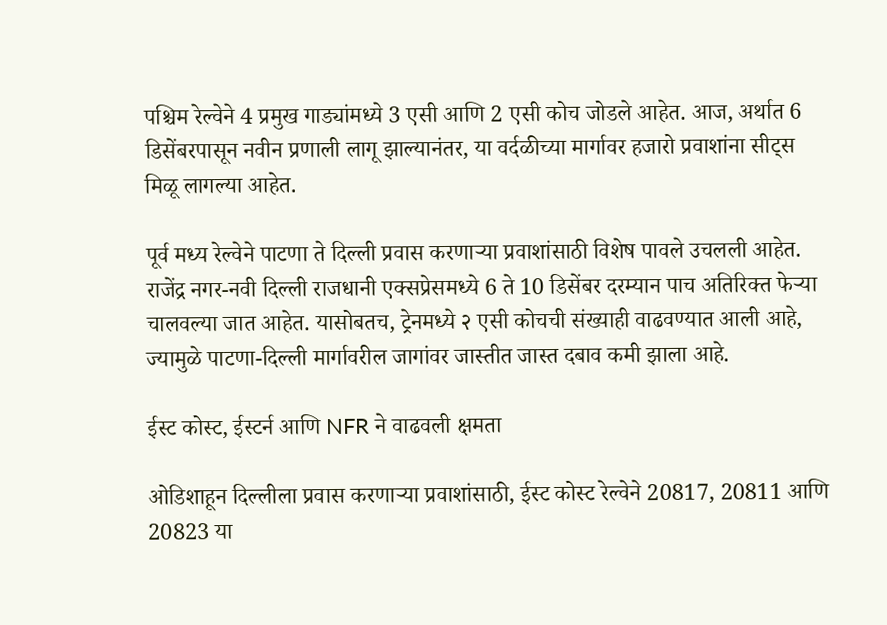पश्चिम रेल्वेने 4 प्रमुख गाड्यांमध्ये 3 एसी आणि 2 एसी कोच जोडले आहेत. आज, अर्थात 6 डिसेंबरपासून नवीन प्रणाली लागू झाल्यानंतर, या वर्दळीच्या मार्गावर हजारो प्रवाशांना सीट्स मिळू लागल्या आहेत.

पूर्व मध्य रेल्वेने पाटणा ते दिल्ली प्रवास करणाऱ्या प्रवाशांसाठी विशेष पावले उचलली आहेत. राजेंद्र नगर-नवी दिल्ली राजधानी एक्सप्रेसमध्ये 6 ते 10 डिसेंबर दरम्यान पाच अतिरिक्त फेऱ्या चालवल्या जात आहेत. यासोबतच, ट्रेनमध्ये २ एसी कोचची संख्याही वाढवण्यात आली आहे, ज्यामुळे पाटणा-दिल्ली मार्गावरील जागांवर जास्तीत जास्त दबाव कमी झाला आहे.

ईस्ट कोस्ट, ईस्टर्न आणि NFR ने वाढवली क्षमता

ओडिशाहून दिल्लीला प्रवास करणाऱ्या प्रवाशांसाठी, ईस्ट कोस्ट रेल्वेने 20817, 20811 आणि 20823 या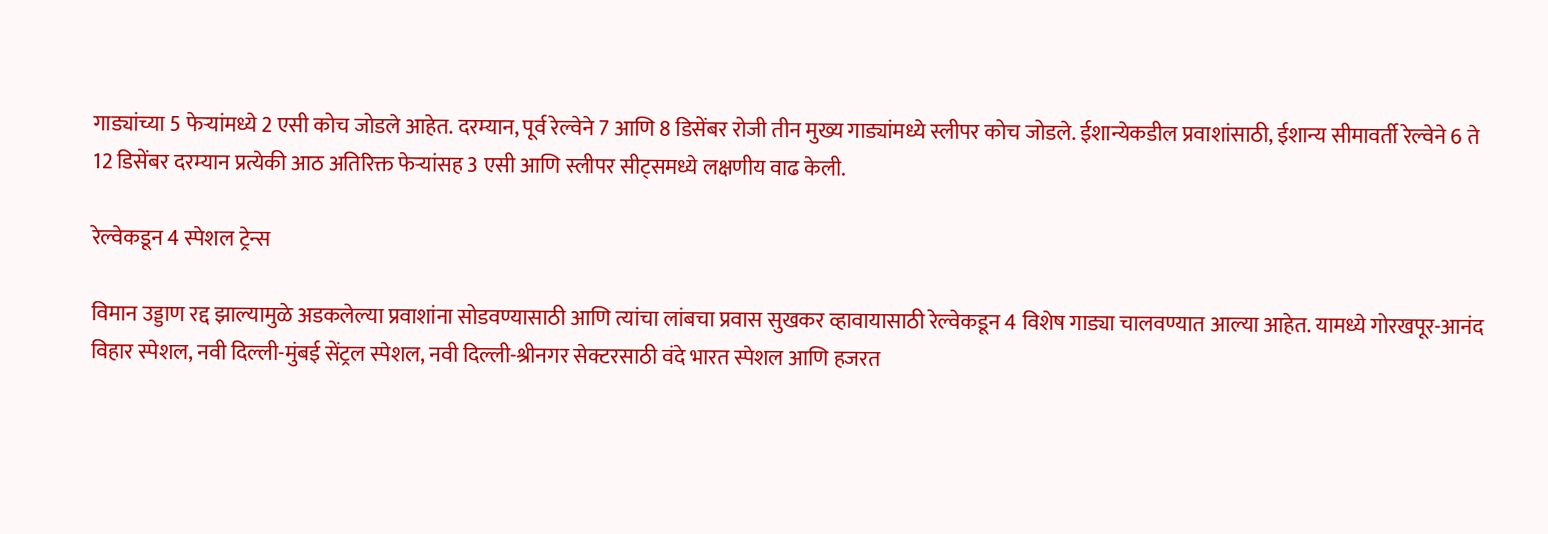गाड्यांच्या 5 फेऱ्यांमध्ये 2 एसी कोच जोडले आहेत. दरम्यान, पूर्व रेल्वेने 7 आणि 8 डिसेंबर रोजी तीन मुख्य गाड्यांमध्ये स्लीपर कोच जोडले. ईशान्येकडील प्रवाशांसाठी, ईशान्य सीमावर्ती रेल्वेने 6 ते 12 डिसेंबर दरम्यान प्रत्येकी आठ अतिरिक्त फेऱ्यांसह 3 एसी आणि स्लीपर सीट्समध्ये लक्षणीय वाढ केली.

रेल्वेकडून 4 स्पेशल ट्रेन्स

विमान उड्डाण रद्द झाल्यामुळे अडकलेल्या प्रवाशांना सोडवण्यासाठी आणि त्यांचा लांबचा प्रवास सुखकर व्हावायासाठी रेल्वेकडून 4 विशेष गाड्या चालवण्यात आल्या आहेत. यामध्ये गोरखपूर-आनंद विहार स्पेशल, नवी दिल्ली-मुंबई सेंट्रल स्पेशल, नवी दिल्ली-श्रीनगर सेक्टरसाठी वंदे भारत स्पेशल आणि हजरत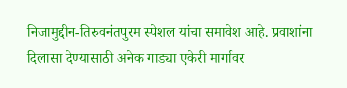निजामुद्दीन-तिरुवनंतपुरम स्पेशल यांचा समावेश आहे. प्रवाशांना दिलासा देण्यासाठी अनेक गाड्या एकेरी मार्गावर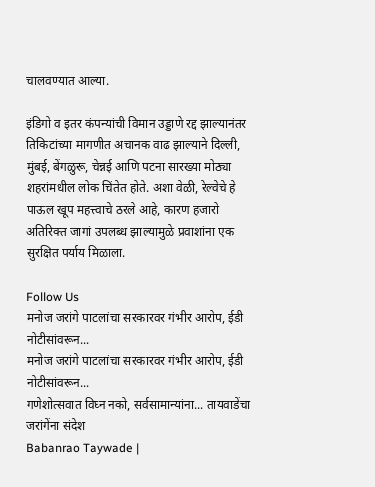चालवण्यात आल्या.

इंडिगो व इतर कंपन्यांची विमान उड्डाणे रद्द झाल्यानंतर तिकिटांच्या मागणीत अचानक वाढ झाल्याने दिल्ली, मुंबई, बेंगळुरू, चेन्नई आणि पटना सारख्या मोठ्या शहरांमधील लोक चिंतेत होते. अशा वेळी, रेल्वेचे हे पाऊल खूप महत्त्वाचे ठरले आहे, कारण हजारो अतिरिक्त जागां उपलब्ध झाल्यामुळे प्रवाशांना एक सुरक्षित पर्याय मिळाला.

Follow Us
मनोज जरांगे पाटलांचा सरकारवर गंभीर आरोप, ईडी नोटीसांवरून...
मनोज जरांगे पाटलांचा सरकारवर गंभीर आरोप, ईडी नोटीसांवरून...
गणेशोत्सवात विघ्न नको, सर्वसामान्यांना... तायवाडेंचा जरांगेंना संदेश
Babanrao Taywade |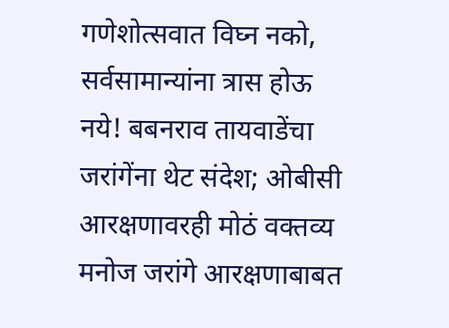गणेशोत्सवात विघ्न नको, सर्वसामान्यांना त्रास होऊ नये! बबनराव तायवाडेंचा जरांगेंना थेट संदेश; ओबीसी आरक्षणावरही मोठं वक्तव्य
मनोज जरांगे आरक्षणाबाबत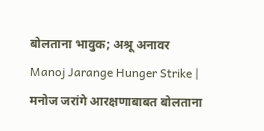बोलताना भावुक; अश्रू अनावर
Manoj Jarange Hunger Strike | मनोज जरांगे आरक्षणाबाबत बोलताना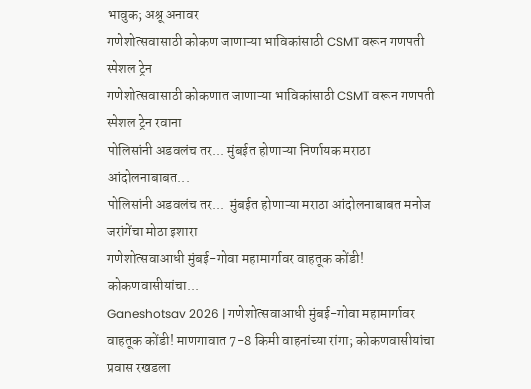भावुक; अश्रू अनावर
गणेशोत्सवासाठी कोकण जाणाऱ्या भाविकांसाठी CSMT वरून गणपती स्पेशल ट्रेन
गणेशोत्सवासाठी कोकणात जाणाऱ्या भाविकांसाठी CSMT वरून गणपती स्पेशल ट्रेन रवाना
पोलिसांनी अडवलंच तर... मुंबईत होणाऱ्या निर्णायक मराठा आंदोलनाबाबत...
पोलिसांनी अडवलंच तर...  मुंबईत होणाऱ्या मराठा आंदोलनाबाबत मनोज जरांगेंचा मोठा इशारा
गणेशोत्सवाआधी मुंबई-गोवा महामार्गावर वाहतूक कोंडी! कोकणवासीयांचा...
Ganeshotsav 2026 | गणेशोत्सवाआधी मुंबई-गोवा महामार्गावर वाहतूक कोंडी! माणगावात 7-8 किमी वाहनांच्या रांगा; कोकणवासीयांचा प्रवास रखडला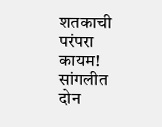शतकाची परंपरा कायम! सांगलीत दोन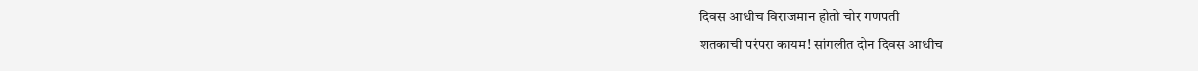दिवस आधीच विराजमान होतो चोर गणपती
शतकाची परंपरा कायम! सांगलीत दोन दिवस आधीच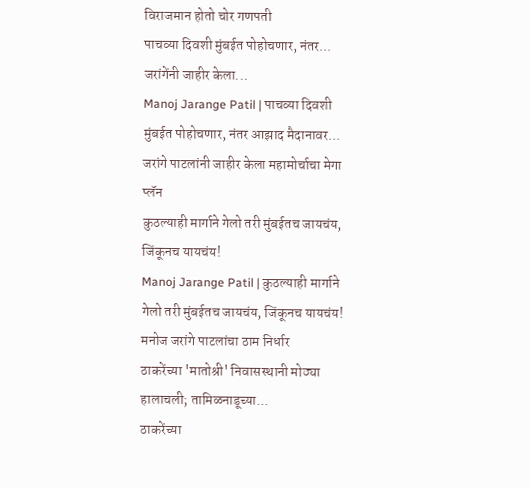विराजमान होतो चोर गणपती
पाचव्या दिवशी मुंबईत पोहोचणार, नंतर... जरांगेंनी जाहीर केला...
Manoj Jarange Patil | पाचव्या दिवशी मुंबईत पोहोचणार, नंतर आझाद मैदानावर... जरांगे पाटलांनी जाहीर केला महामोर्चाचा मेगा प्लॅन
कुठल्याही मार्गाने गेलो तरी मुंबईतच जायचंय, जिंकूनच यायचंय!
Manoj Jarange Patil | कुठल्याही मार्गाने गेलो तरी मुंबईतच जायचंय, जिंकूनच यायचंय! मनोज जरांगे पाटलांचा ठाम निर्धार
ठाकरेंच्या 'मातोश्री' निवासस्थानी मोठ्या हालाचली; तामिळनाडूच्या...
ठाकरेंच्या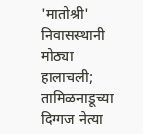'मातोश्री' निवासस्थानी मोठ्या हालाचली; तामिळनाडूच्या दिग्गज नेत्या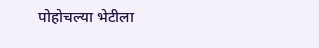पोहोचल्या भेटीला